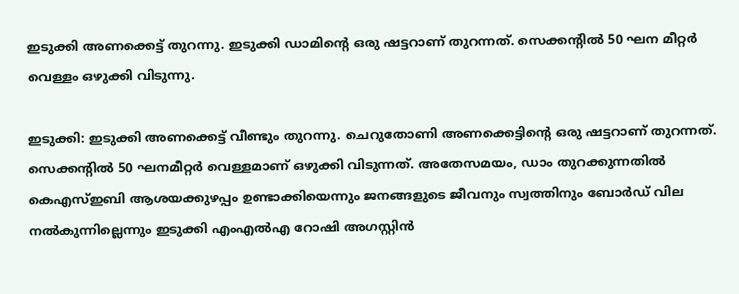ഇടുക്കി അണക്കെട്ട് തുറന്നു. ഇടുക്കി ഡാമിന്‍റെ ഒരു ഷട്ടറാണ് തുറന്നത്. സെക്കന്‍റില്‍ 50 ഘന മീറ്റര്‍ വെള്ളം ഒഴുക്കി വിടുന്നു.

ഇടുക്കി: ഇടുക്കി അണക്കെട്ട് വീണ്ടും തുറന്നു. ചെറുതോണി അണക്കെട്ടിന്‍റെ ഒരു ഷട്ടറാണ് തുറന്നത്. സെക്കന്‍റില്‍ 50 ഘനമീറ്റർ വെള്ളമാണ് ഒഴുക്കി വിടുന്നത്. അതേസമയം, ഡാം തുറക്കുന്നതിൽ കെഎസ്ഇബി ആശയക്കുഴപ്പം ഉണ്ടാക്കിയെന്നും ജനങ്ങളുടെ ജീവനും സ്വത്തിനും ബോർഡ് വില നൽകുന്നില്ലെന്നും ഇടുക്കി എംഎൽഎ റോഷി അഗസ്റ്റിൻ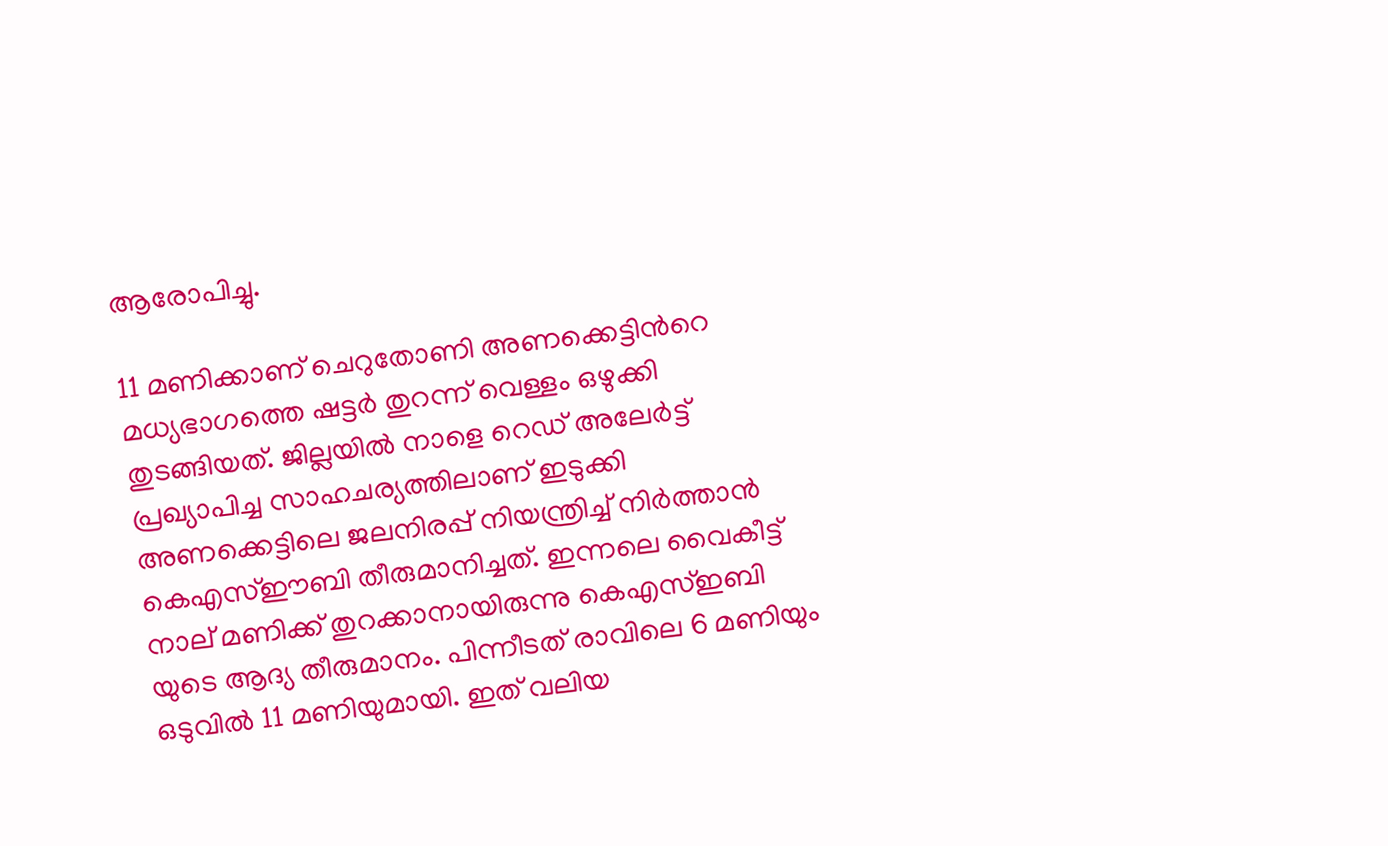ആരോപിച്ചു.

11 മണിക്കാണ് ചെറുതോണി അണക്കെട്ടിന്‍റെ മധ്യഭാഗത്തെ ഷട്ടർ തുറന്ന് വെള്ളം ഒഴുക്കി തുടങ്ങിയത്. ജില്ലയിൽ നാളെ റെഡ് അലേർട്ട് പ്രഖ്യാപിച്ച സാഹചര്യത്തിലാണ് ഇടുക്കി അണക്കെട്ടിലെ ജലനിരപ്പ് നിയന്ത്രിച്ച് നിർത്താൻ കെഎസ്ഈബി തീരുമാനിച്ചത്. ഇന്നലെ വൈകീട്ട് നാല് മണിക്ക് തുറക്കാനായിരുന്നു കെഎസ്ഇബി യുടെ ആദ്യ തീരുമാനം. പിന്നീടത് രാവിലെ 6 മണിയും ഒടുവിൽ 11 മണിയുമായി. ഇത് വലിയ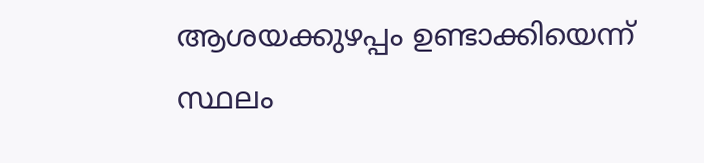ആശയക്കുഴപ്പം ഉണ്ടാക്കിയെന്ന് സ്ഥലം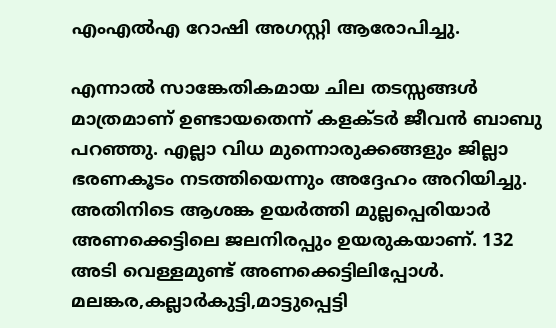എംഎൽഎ റോഷി അഗസ്റ്റി ആരോപിച്ചു.

എന്നാൽ സാങ്കേതികമായ ചില തടസ്സങ്ങൾ മാത്രമാണ് ഉണ്ടായതെന്ന് കളക്ടർ ജീവൻ ബാബു പറഞ്ഞു. എല്ലാ വിധ മുന്നൊരുക്കങ്ങളും ജില്ലാ ഭരണകൂടം നടത്തിയെന്നും അദ്ദേഹം അറിയിച്ചു. അതിനിടെ ആശങ്ക ഉയർത്തി മുല്ലപ്പെരിയാർ അണക്കെട്ടിലെ ജലനിരപ്പും ഉയരുകയാണ്. 132 അടി വെള്ളമുണ്ട് അണക്കെട്ടിലിപ്പോൾ. മലങ്കര,കല്ലാർകുട്ടി,മാട്ടുപ്പെട്ടി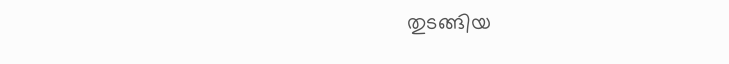തുടങ്ങിയ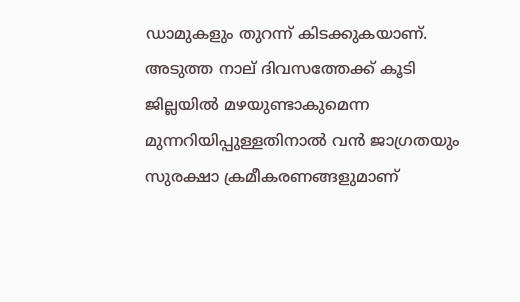ഡാമുകളും തുറന്ന് കിടക്കുകയാണ്. അടുത്ത നാല് ദിവസത്തേക്ക് കൂടി ജില്ലയിൽ മഴയുണ്ടാകുമെന്ന മുന്നറിയിപ്പുള്ളതിനാൽ വൻ ജാഗ്രതയും സുരക്ഷാ ക്രമീകരണങ്ങളുമാണ്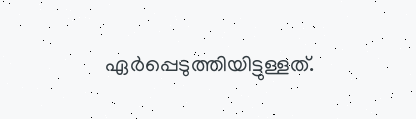ഏർപ്പെടുത്തിയിട്ടുള്ളത്.